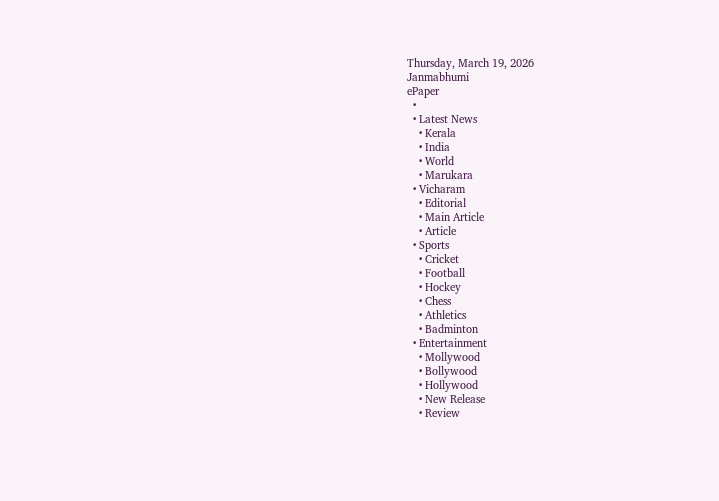Thursday, March 19, 2026
Janmabhumi
ePaper
  •
  • Latest News
    • Kerala
    • India
    • World
    • Marukara
  • Vicharam
    • Editorial
    • Main Article
    • Article
  • Sports
    • Cricket
    • Football
    • Hockey
    • Chess
    • Athletics
    • Badminton
  • Entertainment
    • Mollywood
    • Bollywood
    • Hollywood
    • New Release
    • Review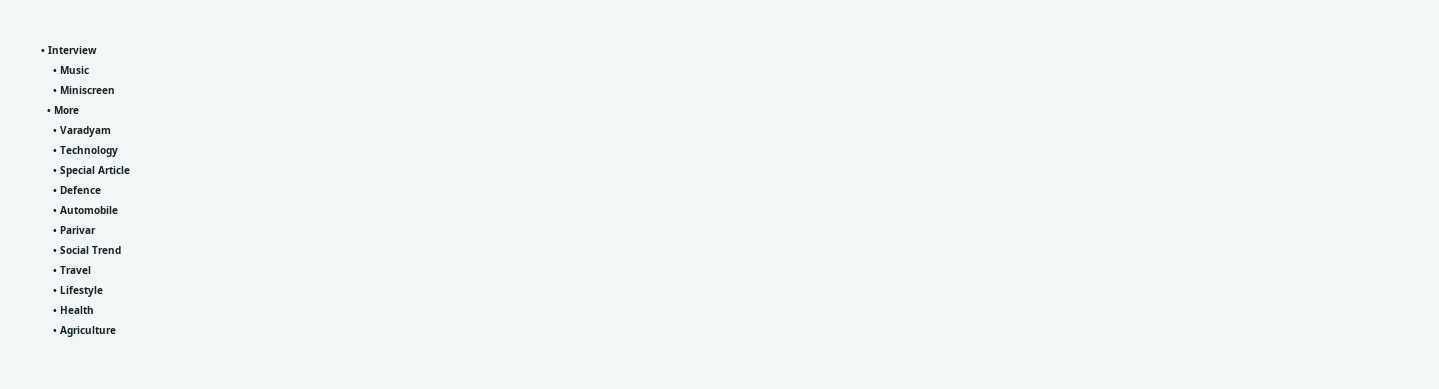• Interview
    • Music
    • Miniscreen
  • More
    • Varadyam
    • Technology
    • Special Article
    • Defence
    • Automobile
    • Parivar
    • Social Trend
    • Travel
    • Lifestyle
    • Health
    • Agriculture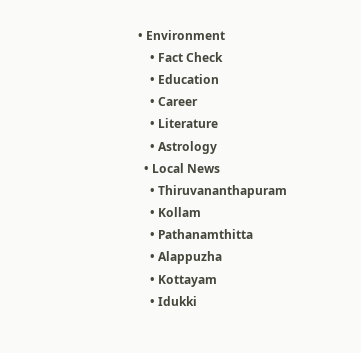• Environment
    • Fact Check
    • Education
    • Career
    • Literature
    • Astrology
  • Local News
    • Thiruvananthapuram
    • Kollam
    • Pathanamthitta
    • Alappuzha
    • Kottayam
    • Idukki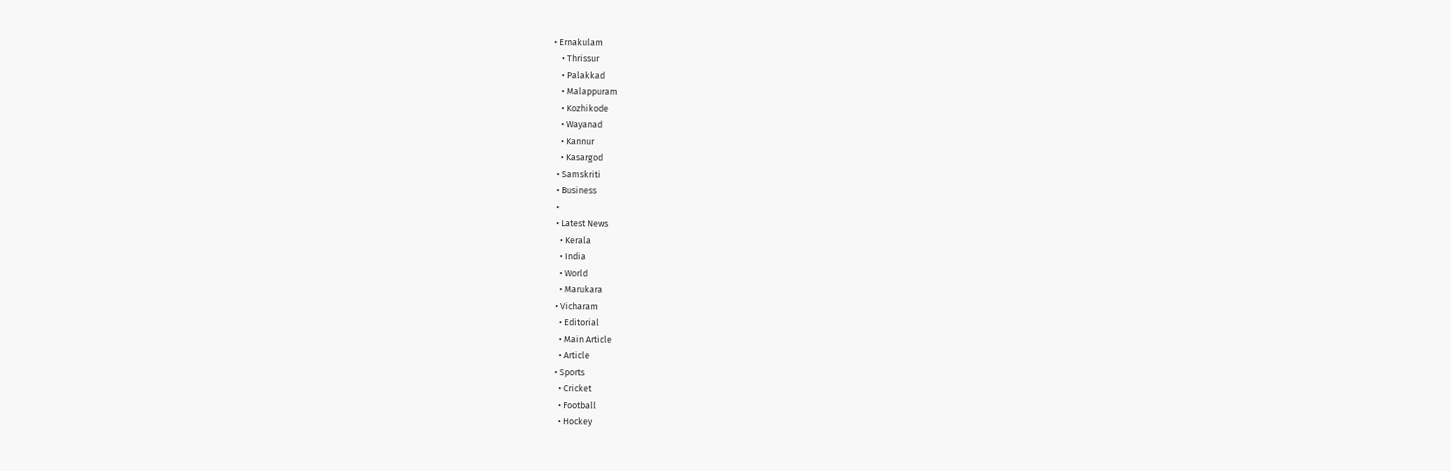• Ernakulam
    • Thrissur
    • Palakkad
    • Malappuram
    • Kozhikode
    • Wayanad
    • Kannur
    • Kasargod
  • Samskriti
  • Business
  •
  • Latest News
    • Kerala
    • India
    • World
    • Marukara
  • Vicharam
    • Editorial
    • Main Article
    • Article
  • Sports
    • Cricket
    • Football
    • Hockey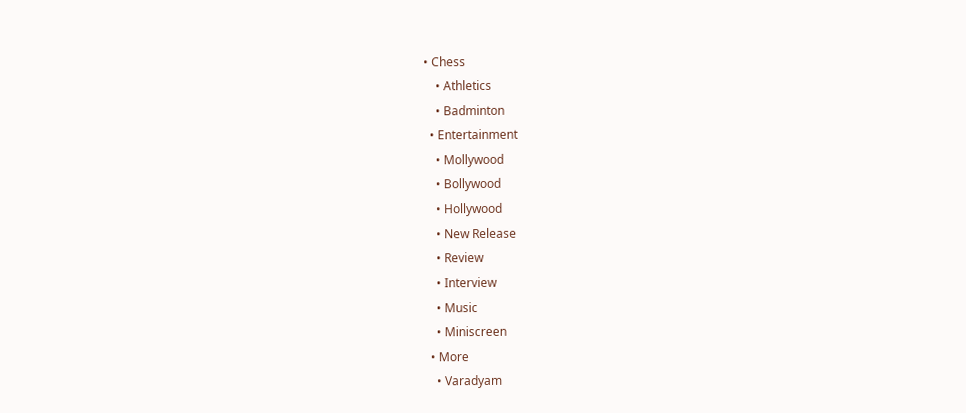• Chess
    • Athletics
    • Badminton
  • Entertainment
    • Mollywood
    • Bollywood
    • Hollywood
    • New Release
    • Review
    • Interview
    • Music
    • Miniscreen
  • More
    • Varadyam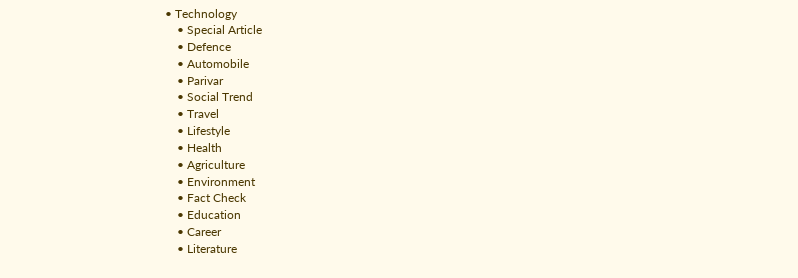• Technology
    • Special Article
    • Defence
    • Automobile
    • Parivar
    • Social Trend
    • Travel
    • Lifestyle
    • Health
    • Agriculture
    • Environment
    • Fact Check
    • Education
    • Career
    • Literature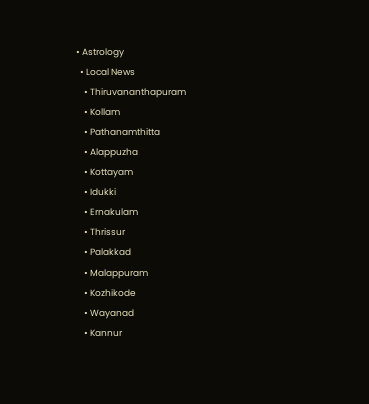• Astrology
  • Local News
    • Thiruvananthapuram
    • Kollam
    • Pathanamthitta
    • Alappuzha
    • Kottayam
    • Idukki
    • Ernakulam
    • Thrissur
    • Palakkad
    • Malappuram
    • Kozhikode
    • Wayanad
    • Kannur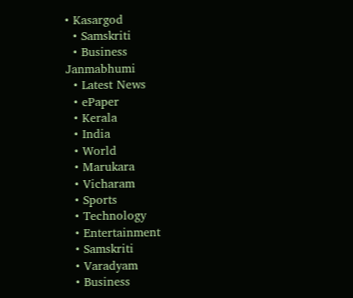• Kasargod
  • Samskriti
  • Business
Janmabhumi
  • Latest News
  • ePaper
  • Kerala
  • India
  • World
  • Marukara
  • Vicharam
  • Sports
  • Technology
  • Entertainment
  • Samskriti
  • Varadyam
  • Business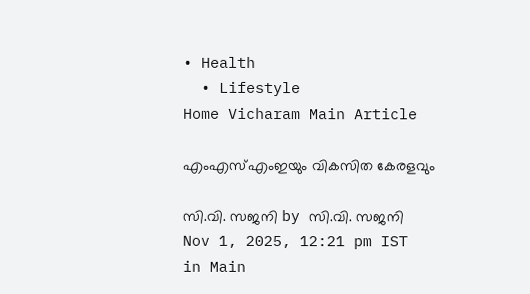• Health
  • Lifestyle
Home Vicharam Main Article

എംഎസ്എംഇയും വികസിത കേരളവും

സി.വി. സജനി by സി.വി. സജനി
Nov 1, 2025, 12:21 pm IST
in Main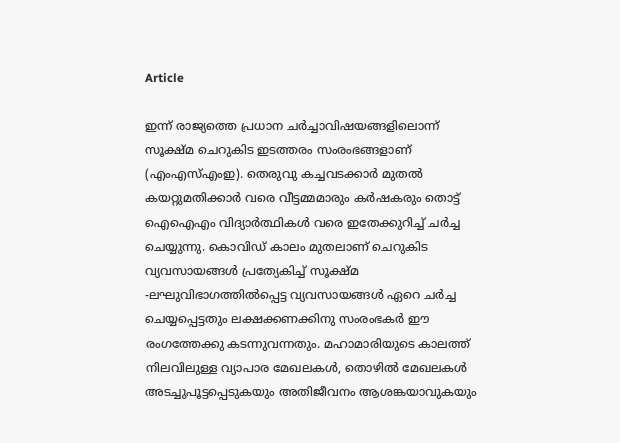Article

ഇന്ന് രാജ്യത്തെ പ്രധാന ചര്‍ച്ചാവിഷയങ്ങളിലൊന്ന് സൂക്ഷ്മ ചെറുകിട ഇടത്തരം സംരംഭങ്ങളാണ് (എംഎസ്എംഇ). തെരുവു കച്ചവടക്കാര്‍ മുതല്‍ കയറ്റുമതിക്കാര്‍ വരെ വീട്ടമ്മമാരും കര്‍ഷകരും തൊട്ട് ഐഐഎം വിദ്യാര്‍ത്ഥികള്‍ വരെ ഇതേക്കുറിച്ച് ചര്‍ച്ച ചെയ്യുന്നു. കൊവിഡ് കാലം മുതലാണ് ചെറുകിട വ്യവസായങ്ങള്‍ പ്രത്യേകിച്ച് സൂക്ഷ്മ -ലഘുവിഭാഗത്തില്‍പ്പെട്ട വ്യവസായങ്ങള്‍ ഏറെ ചര്‍ച്ച ചെയ്യപ്പെട്ടതും ലക്ഷക്കണക്കിനു സംരംഭകര്‍ ഈ രംഗത്തേക്കു കടന്നുവന്നതും. മഹാമാരിയുടെ കാലത്ത് നിലവിലുള്ള വ്യാപാര മേഖലകള്‍, തൊഴില്‍ മേഖലകള്‍ അടച്ചുപൂട്ടപ്പെടുകയും അതിജീവനം ആശങ്കയാവുകയും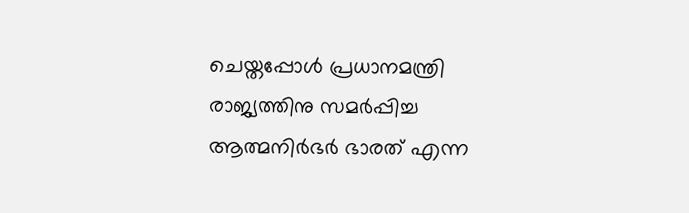ചെയ്തപ്പോള്‍ പ്രധാനമന്ത്രി രാജ്യത്തിനു സമര്‍പ്പിച്ച ആത്മനിര്‍ഭര്‍ ഭാരത് എന്ന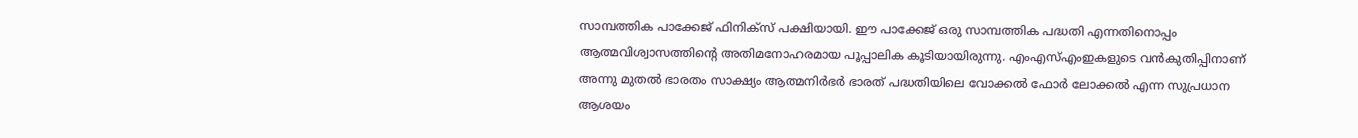സാമ്പത്തിക പാക്കേജ് ഫിനിക്‌സ് പക്ഷിയായി. ഈ പാക്കേജ് ഒരു സാമ്പത്തിക പദ്ധതി എന്നതിനൊപ്പം ആത്മവിശ്വാസത്തിന്റെ അതിമനോഹരമായ പൂപ്പാലിക കൂടിയായിരുന്നു. എംഎസ്എംഇകളുടെ വന്‍കുതിപ്പിനാണ് അന്നു മുതല്‍ ഭാരതം സാക്ഷ്യം ആത്മനിര്‍ഭര്‍ ഭാരത് പദ്ധതിയിലെ വോക്കല്‍ ഫോര്‍ ലോക്കല്‍ എന്ന സുപ്രധാന ആശയം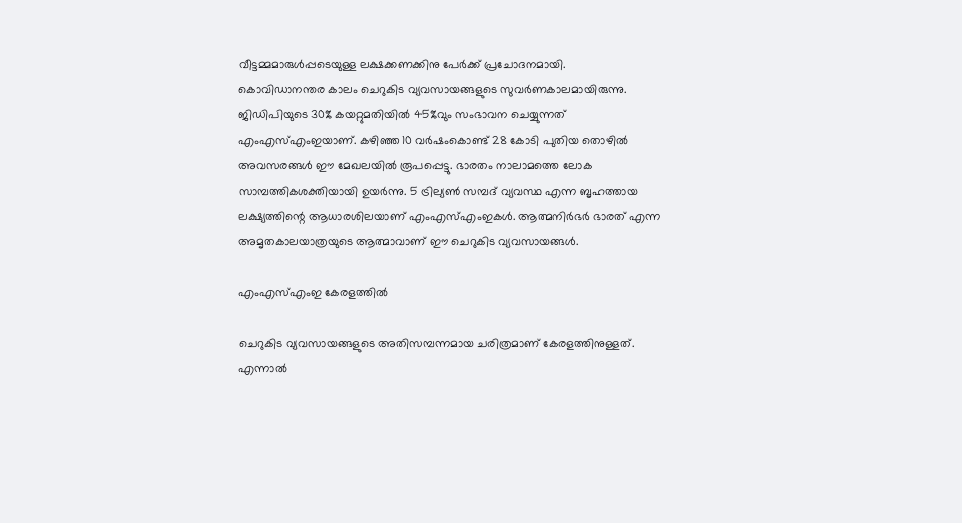വീട്ടമ്മമാരുള്‍പ്പടെയുള്ള ലക്ഷക്കണക്കിനു പേര്‍ക്ക് പ്രചോദനമായി.
കൊവിഡാനന്തര കാലം ചെറുകിട വ്യവസായങ്ങളുടെ സുവര്‍ണകാലമായിരുന്നു. ജിഡിപിയുടെ 30% കയറ്റുമതിയില്‍ 45%വും സംഭാവന ചെയ്യുന്നത് എംഎസ്എംഇയാണ്. കഴിഞ്ഞ 10 വര്‍ഷംകൊണ്ട് 28 കോടി പുതിയ തൊഴില്‍ അവസരങ്ങള്‍ ഈ മേഖലയില്‍ രൂപപ്പെട്ടു. ഭാരതം നാലാമത്തെ ലോക സാമ്പത്തികശക്തിയായി ഉയര്‍ന്നു. 5 ട്രില്യണ്‍ സമ്പദ് വ്യവസ്ഥ എന്ന ബൃഹത്തായ ലക്ഷ്യത്തിന്റെ ആധാരശിലയാണ് എംഎസ്എംഇകള്‍. ആത്മനിര്‍ഭര്‍ ഭാരത് എന്ന അമൃതകാലയാത്രയുടെ ആത്മാവാണ് ഈ ചെറുകിട വ്യവസായങ്ങള്‍.

എംഎസ്എംഇ കേരളത്തില്‍

ചെറുകിട വ്യവസായങ്ങളുടെ അതിസമ്പന്നമായ ചരിത്രമാണ് കേരളത്തിനുള്ളത്. എന്നാല്‍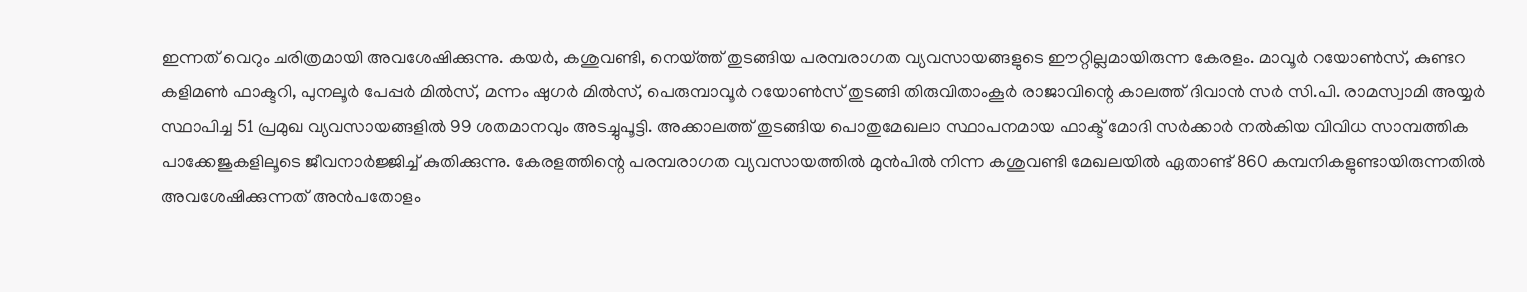ഇന്നത് വെറും ചരിത്രമായി അവശേഷിക്കുന്നു. കയര്‍, കശുവണ്ടി, നെയ്‌ത്ത് തുടങ്ങിയ പരമ്പരാഗത വ്യവസായങ്ങളുടെ ഈറ്റില്ലമായിരുന്ന കേരളം. മാവൂര്‍ റയോണ്‍സ്, കുണ്ടറ കളിമണ്‍ ഫാക്ടറി, പുനലൂര്‍ പേപ്പര്‍ മില്‍സ്, മന്നം ഷുഗര്‍ മില്‍സ്, പെരുമ്പാവൂര്‍ റയോണ്‍സ് തുടങ്ങി തിരുവിതാംകൂര്‍ രാജാവിന്റെ കാലത്ത് ദിവാന്‍ സര്‍ സി.പി. രാമസ്വാമി അയ്യര്‍ സ്ഥാപിച്ച 51 പ്രമുഖ വ്യവസായങ്ങളില്‍ 99 ശതമാനവും അടച്ചുപൂട്ടി. അക്കാലത്ത് തുടങ്ങിയ പൊതുമേഖലാ സ്ഥാപനമായ ഫാക്ട് മോദി സര്‍ക്കാര്‍ നല്‍കിയ വിവിധ സാമ്പത്തിക പാക്കേജുകളിലൂടെ ജീവനാര്‍ജ്ജിച്ച് കുതിക്കുന്നു. കേരളത്തിന്റെ പരമ്പരാഗത വ്യവസായത്തില്‍ മുന്‍പില്‍ നിന്ന കശുവണ്ടി മേഖലയില്‍ ഏതാണ്ട് 860 കമ്പനികളുണ്ടായിരുന്നതില്‍ അവശേഷിക്കുന്നത് അന്‍പതോളം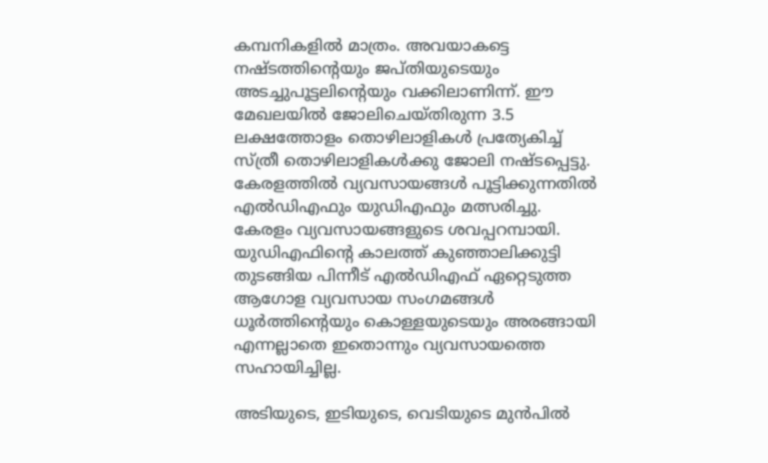കമ്പനികളില്‍ മാത്രം. അവയാകട്ടെ നഷ്ടത്തിന്റെയും ജപ്തിയുടെയും അടച്ചുപൂട്ടലിന്റെയും വക്കിലാണിന്ന്. ഈ മേഖലയില്‍ ജോലിചെയ്തിരുന്ന 3.5 ലക്ഷത്തോളം തൊഴിലാളികള്‍ പ്രത്യേകിച്ച് സ്ത്രീ തൊഴിലാളികള്‍ക്കു ജോലി നഷ്ടപ്പെട്ടു. കേരളത്തില്‍ വ്യവസായങ്ങള്‍ പൂട്ടിക്കുന്നതില്‍ എല്‍ഡിഎഫും യുഡിഎഫും മത്സരിച്ചു. കേരളം വ്യവസായങ്ങളുടെ ശവപ്പറമ്പായി. യുഡിഎഫിന്റെ കാലത്ത് കുഞ്ഞാലിക്കുട്ടി തുടങ്ങിയ പിന്നീട് എല്‍ഡിഎഫ് ഏറ്റെടുത്ത ആഗോള വ്യവസായ സംഗമങ്ങള്‍ ധൂര്‍ത്തിന്റെയും കൊള്ളയുടെയും അരങ്ങായി എന്നല്ലാതെ ഇതൊന്നും വ്യവസായത്തെ സഹായിച്ചില്ല.

അടിയുടെ, ഇടിയുടെ, വെടിയുടെ മുന്‍പില്‍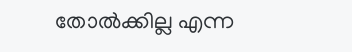തോല്‍ക്കില്ല എന്ന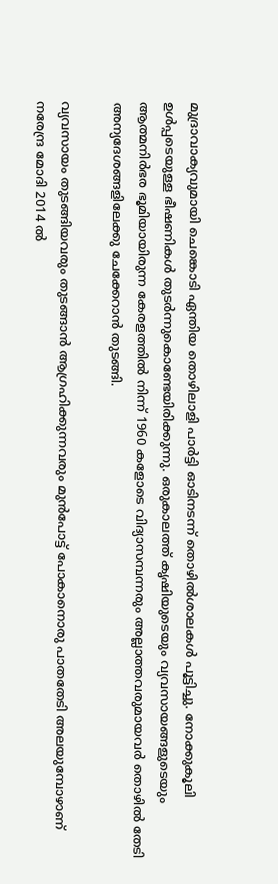മുദ്രാവാക്യവുമായി ചെങ്കൊടി ഏന്തിയ തൊഴിലാളി പാര്‍ട്ടി ഓടിനടന്ന് തൊഴില്‍ശാലകള്‍ പൂട്ടിച്ചു. നോക്കുകൂലി ഉള്‍പ്പടെയുള്ള ഭീഷണികള്‍ തുടര്‍ന്നുകൊണ്ടേയിരിക്കുന്നു. ഒരുകാലത്ത് കൃഷിയുടെയും വ്യവസായങ്ങളുടെയും ആത്മനിര്‍ഭര ഭൂമിയായിരുന്ന കേരളത്തില്‍ നിന്ന് 1960 കളോടെ വിദ്യാസമ്പന്നരും അല്ലാത്തവരുമായവര്‍ തൊഴില്‍ തേടി അന്യദേശങ്ങളിലേക്കു ചേക്കേറാന്‍ തുടങ്ങി.

വ്യവസായം തുടങ്ങിയവരും തുടങ്ങാന്‍ ആഗ്രഹിക്കുന്നവരും മുന്‍പോട്ട് പോകാനൊരു പാതതേടി അലയുമ്പോഴാണ് നരേന്ദ്ര മോദി 2014 ല്‍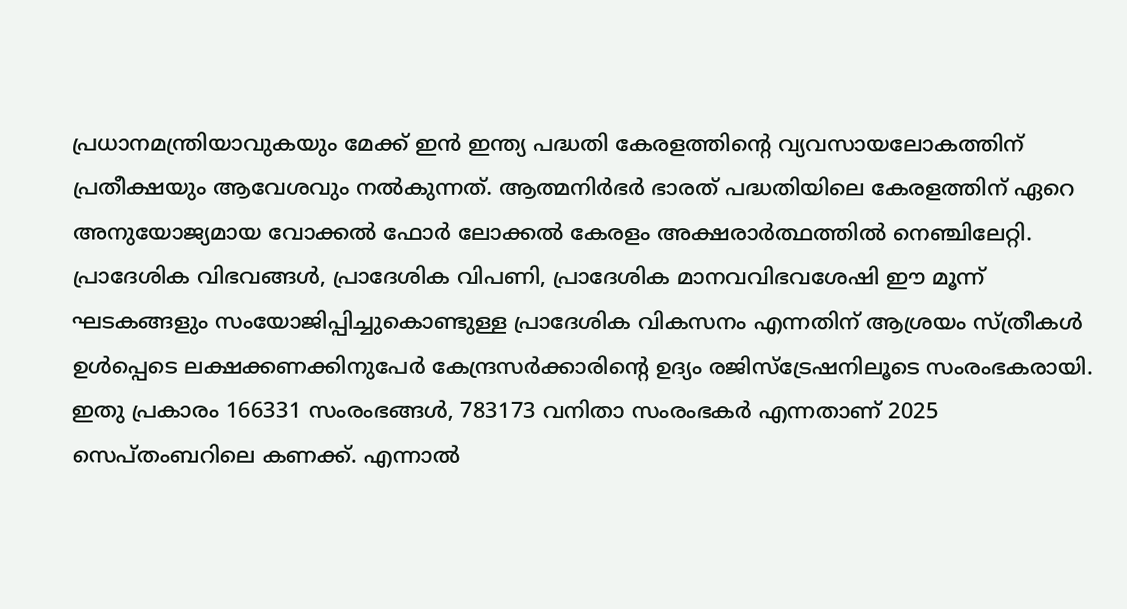പ്രധാനമന്ത്രിയാവുകയും മേക്ക് ഇന്‍ ഇന്ത്യ പദ്ധതി കേരളത്തിന്റെ വ്യവസായലോകത്തിന് പ്രതീക്ഷയും ആവേശവും നല്‍കുന്നത്. ആത്മനിര്‍ഭര്‍ ഭാരത് പദ്ധതിയിലെ കേരളത്തിന് ഏറെ അനുയോജ്യമായ വോക്കല്‍ ഫോര്‍ ലോക്കല്‍ കേരളം അക്ഷരാര്‍ത്ഥത്തില്‍ നെഞ്ചിലേറ്റി. പ്രാദേശിക വിഭവങ്ങള്‍, പ്രാദേശിക വിപണി, പ്രാദേശിക മാനവവിഭവശേഷി ഈ മൂന്ന് ഘടകങ്ങളും സംയോജിപ്പിച്ചുകൊണ്ടുള്ള പ്രാദേശിക വികസനം എന്നതിന് ആശ്രയം സ്ത്രീകള്‍ ഉള്‍പ്പെടെ ലക്ഷക്കണക്കിനുപേര്‍ കേന്ദ്രസര്‍ക്കാരിന്റെ ഉദ്യം രജിസ്‌ട്രേഷനിലൂടെ സംരംഭകരായി. ഇതു പ്രകാരം 166331 സംരംഭങ്ങള്‍, 783173 വനിതാ സംരംഭകര്‍ എന്നതാണ് 2025 സെപ്തംബറിലെ കണക്ക്. എന്നാല്‍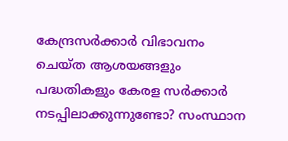കേന്ദ്രസര്‍ക്കാര്‍ വിഭാവനം ചെയ്ത ആശയങ്ങളും പദ്ധതികളും കേരള സര്‍ക്കാര്‍ നടപ്പിലാക്കുന്നുണ്ടോ? സംസ്ഥാന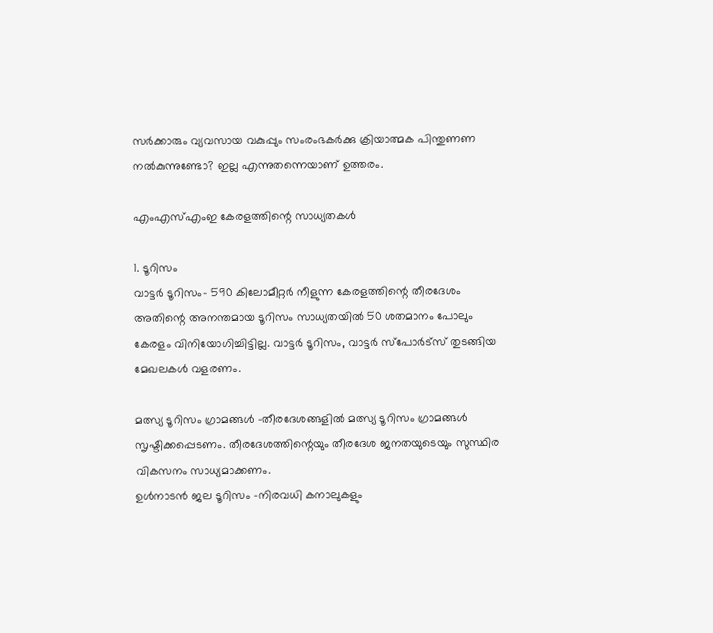സര്‍ക്കാരും വ്യവസായ വകുപ്പും സംരംഭകര്‍ക്കു ക്രിയാത്മക പിന്തുണണ നല്‍കുന്നുണ്ടോ? ഇല്ല എന്നുതന്നെയാണ് ഉത്തരം.

എംഎസ്എംഇ കേരളത്തിന്റെ സാധ്യതകള്‍

1. ടൂറിസം
വാട്ടര്‍ ടൂറിസം- 590 കിലോമീറ്റര്‍ നീളുന്ന കേരളത്തിന്റെ തീരദേശം അതിന്റെ അനന്തമായ ടൂറിസം സാധ്യതയില്‍ 50 ശതമാനം പോലും കേരളം വിനിയോഗിച്ചിട്ടില്ല. വാട്ടര്‍ ടൂറിസം, വാട്ടര്‍ സ്‌പോര്‍ട്‌സ് തുടങ്ങിയ മേഖലകള്‍ വളരണം.

മത്സ്യ ടൂറിസം ഗ്രാമങ്ങള്‍ -തീരദേശങ്ങളില്‍ മത്സ്യ ടൂറിസം ഗ്രാമങ്ങള്‍ സൃഷ്ടിക്കപ്പെടണം. തീരദേശത്തിന്റെയും തീരദേശ ജനതയുടെയും സുസ്ഥിര വികസനം സാധ്യമാക്കണം.
ഉള്‍നാടന്‍ ജല ടൂറിസം -നിരവധി കനാലുകളും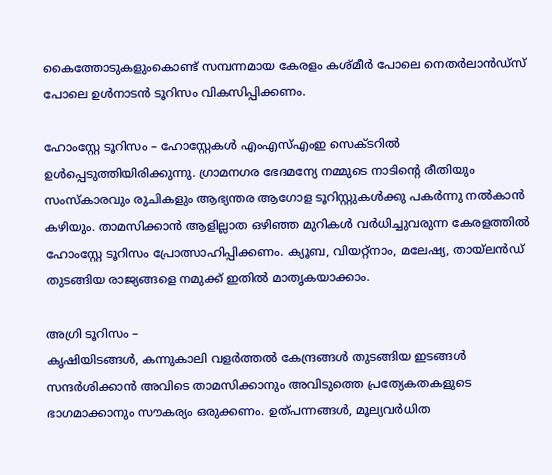കൈത്തോടുകളുംകൊണ്ട് സമ്പന്നമായ കേരളം കശ്മീര്‍ പോലെ നെതര്‍ലാന്‍ഡ്‌സ് പോലെ ഉള്‍നാടന്‍ ടൂറിസം വികസിപ്പിക്കണം.

ഹോംസ്റ്റേ ടൂറിസം – ഹോസ്റ്റേകള്‍ എംഎസ്എംഇ സെക്ടറില്‍ ഉള്‍പ്പെടുത്തിയിരിക്കുന്നു. ഗ്രാമനഗര ഭേദമന്യേ നമ്മുടെ നാടിന്റെ രീതിയും സംസ്‌കാരവും രുചികളും ആഭ്യന്തര ആഗോള ടൂറിസ്റ്റുകള്‍ക്കു പകര്‍ന്നു നല്‍കാന്‍ കഴിയും. താമസിക്കാന്‍ ആളില്ലാത ഒഴിഞ്ഞ മുറികള്‍ വര്‍ധിച്ചുവരുന്ന കേരളത്തില്‍ ഹോംസ്റ്റേ ടൂറിസം പ്രോത്സാഹിപ്പിക്കണം. ക്യൂബ, വിയറ്റ്‌നാം, മലേഷ്യ, തായ്‌ലന്‍ഡ് തുടങ്ങിയ രാജ്യങ്ങളെ നമുക്ക് ഇതില്‍ മാതൃകയാക്കാം.

അഗ്രി ടൂറിസം –
കൃഷിയിടങ്ങള്‍, കന്നുകാലി വളര്‍ത്തല്‍ കേന്ദ്രങ്ങള്‍ തുടങ്ങിയ ഇടങ്ങള്‍ സന്ദര്‍ശിക്കാന്‍ അവിടെ താമസിക്കാനും അവിടുത്തെ പ്രത്യേകതകളുടെ ഭാഗമാക്കാനും സൗകര്യം ഒരുക്കണം. ഉത്പന്നങ്ങള്‍, മൂല്യവര്‍ധിത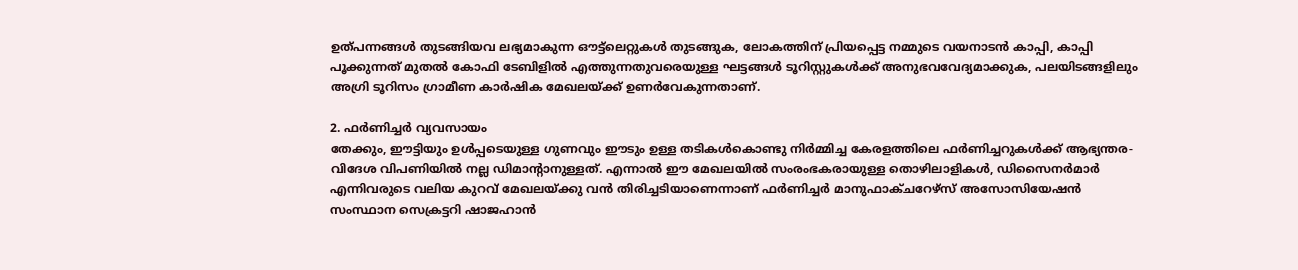ഉത്പന്നങ്ങള്‍ തുടങ്ങിയവ ലഭ്യമാകുന്ന ഔട്ട്‌ലെറ്റുകള്‍ തുടങ്ങുക, ലോകത്തിന് പ്രിയപ്പെട്ട നമ്മുടെ വയനാടന്‍ കാപ്പി, കാപ്പി പൂക്കുന്നത് മുതല്‍ കോഫി ടേബിളില്‍ എത്തുന്നതുവരെയുള്ള ഘട്ടങ്ങള്‍ ടൂറിസ്റ്റുകള്‍ക്ക് അനുഭവവേദ്യമാക്കുക, പലയിടങ്ങളിലും അഗ്രി ടൂറിസം ഗ്രാമീണ കാര്‍ഷിക മേഖലയ്‌ക്ക് ഉണര്‍വേകുന്നതാണ്.

2. ഫര്‍ണിച്ചര്‍ വ്യവസായം
തേക്കും, ഈട്ടിയും ഉള്‍പ്പടെയുള്ള ഗുണവും ഈടും ഉള്ള തടികള്‍കൊണ്ടു നിര്‍മ്മിച്ച കേരളത്തിലെ ഫര്‍ണിച്ചറുകള്‍ക്ക് ആഭ്യന്തര-വിദേശ വിപണിയില്‍ നല്ല ഡിമാന്റാനുള്ളത്. എന്നാല്‍ ഈ മേഖലയില്‍ സംരംഭകരായുള്ള തൊഴിലാളികള്‍, ഡിസൈനര്‍മാര്‍ എന്നിവരുടെ വലിയ കുറവ് മേഖലയ്‌ക്കു വന്‍ തിരിച്ചടിയാണെന്നാണ് ഫര്‍ണിച്ചര്‍ മാനുഫാക്ചറേഴ്‌സ് അസോസിയേഷന്‍ സംസ്ഥാന സെക്രട്ടറി ഷാജഹാന്‍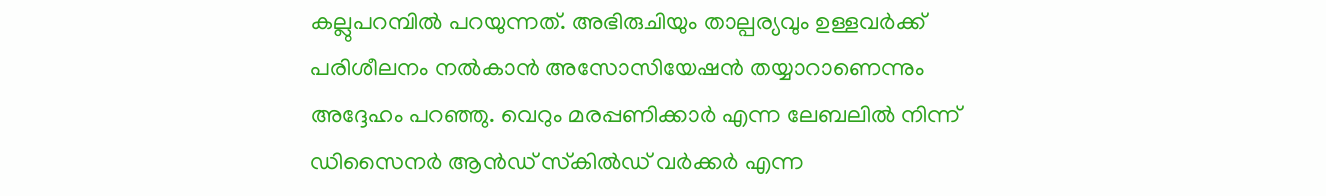കല്ലുപറമ്പില്‍ പറയുന്നത്. അഭിരുചിയും താല്പര്യവും ഉള്ളവര്‍ക്ക് പരിശീലനം നല്‍കാന്‍ അസോസിയേഷന്‍ തയ്യാറാണെന്നും അദ്ദേഹം പറഞ്ഞു. വെറും മരപ്പണിക്കാര്‍ എന്ന ലേബലില്‍ നിന്ന് ഡിസൈനര്‍ ആന്‍ഡ് സ്‌കില്‍ഡ് വര്‍ക്കര്‍ എന്ന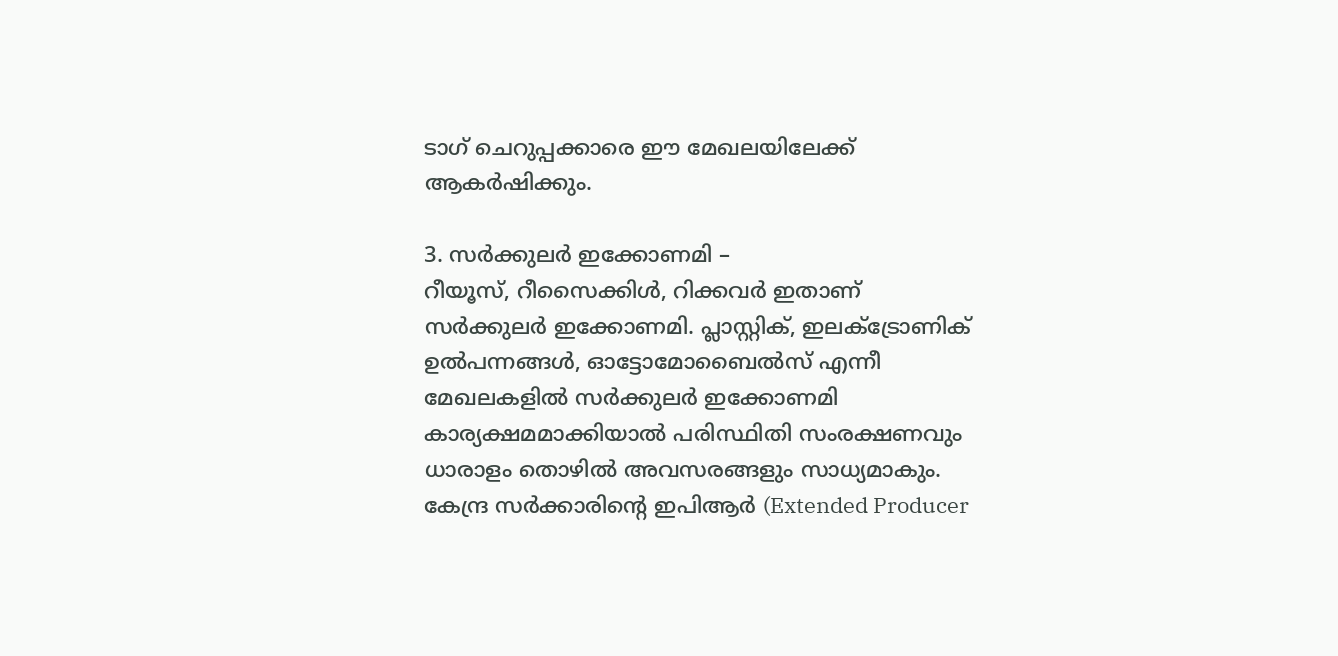ടാഗ് ചെറുപ്പക്കാരെ ഈ മേഖലയിലേക്ക് ആകര്‍ഷിക്കും.

3. സര്‍ക്കുലര്‍ ഇക്കോണമി –
റീയൂസ്, റീസൈക്കിള്‍, റിക്കവര്‍ ഇതാണ് സര്‍ക്കുലര്‍ ഇക്കോണമി. പ്ലാസ്റ്റിക്, ഇലക്‌ട്രോണിക് ഉല്‍പന്നങ്ങള്‍, ഓട്ടോമോബൈല്‍സ് എന്നീ മേഖലകളില്‍ സര്‍ക്കുലര്‍ ഇക്കോണമി കാര്യക്ഷമമാക്കിയാല്‍ പരിസ്ഥിതി സംരക്ഷണവും ധാരാളം തൊഴില്‍ അവസരങ്ങളും സാധ്യമാകും. കേന്ദ്ര സര്‍ക്കാരിന്റെ ഇപിആര്‍ (Extended Producer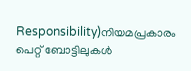Responsibility)നിയമപ്രകാരം പെറ്റ് ബോട്ടിലുകള്‍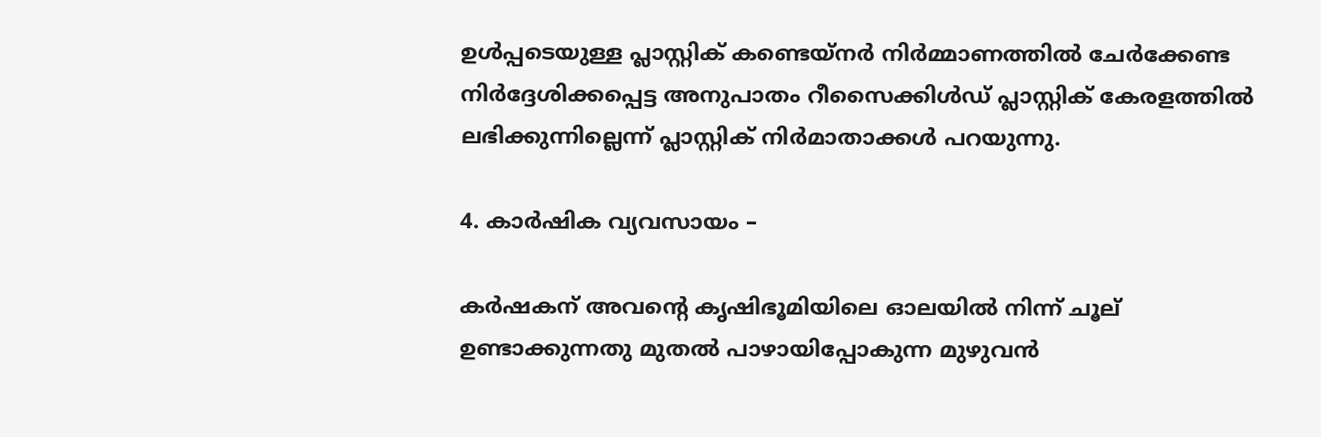ഉള്‍പ്പടെയുള്ള പ്ലാസ്റ്റിക് കണ്ടെയ്‌നര്‍ നിര്‍മ്മാണത്തില്‍ ചേര്‍ക്കേണ്ട നിര്‍ദ്ദേശിക്കപ്പെട്ട അനുപാതം റീസൈക്കിള്‍ഡ് പ്ലാസ്റ്റിക് കേരളത്തില്‍ ലഭിക്കുന്നില്ലെന്ന് പ്ലാസ്റ്റിക് നിര്‍മാതാക്കള്‍ പറയുന്നു.

4. കാര്‍ഷിക വ്യവസായം –

കര്‍ഷകന് അവന്റെ കൃഷിഭൂമിയിലെ ഓലയില്‍ നിന്ന് ചൂല് ഉണ്ടാക്കുന്നതു മുതല്‍ പാഴായിപ്പോകുന്ന മുഴുവന്‍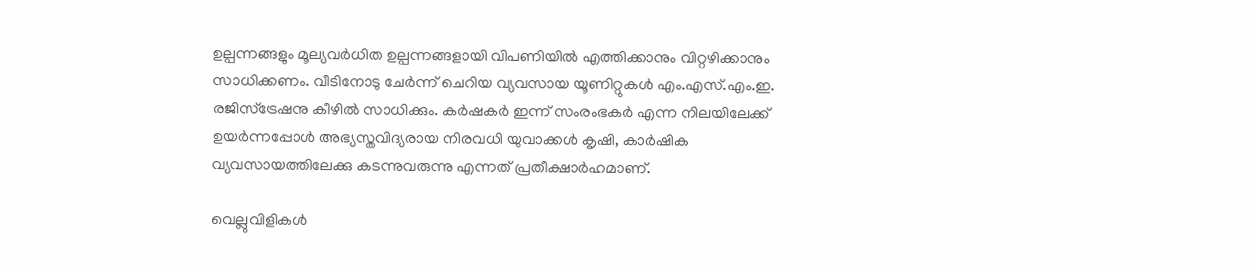ഉല്പന്നങ്ങളും മൂല്യവര്‍ധിത ഉല്പന്നങ്ങളായി വിപണിയില്‍ എത്തിക്കാനും വിറ്റഴിക്കാനും സാധിക്കണം. വീടിനോടു ചേര്‍ന്ന് ചെറിയ വ്യവസായ യൂണിറ്റുകള്‍ എം.എസ്.എം.ഇ. രജിസ്‌ട്രേഷനു കീഴില്‍ സാധിക്കും. കര്‍ഷകര്‍ ഇന്ന് സംരംഭകര്‍ എന്ന നിലയിലേക്ക് ഉയര്‍ന്നപ്പോള്‍ അഭ്യസ്തവിദ്യരായ നിരവധി യുവാക്കള്‍ കൃഷി, കാര്‍ഷിക വ്യവസായത്തിലേക്കു കടന്നുവരുന്നു എന്നത് പ്രതീക്ഷാര്‍ഹമാണ്.

വെല്ലുവിളികള്‍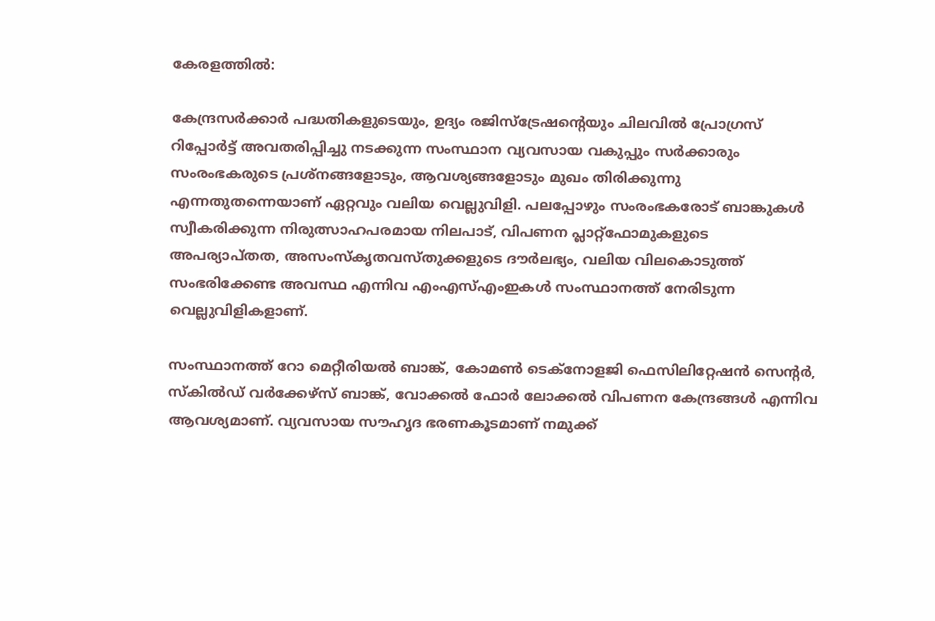കേരളത്തില്‍:

കേന്ദ്രസര്‍ക്കാര്‍ പദ്ധതികളുടെയും, ഉദ്യം രജിസ്‌ട്രേഷന്റെയും ചിലവില്‍ പ്രോഗ്രസ് റിപ്പോര്‍ട്ട് അവതരിപ്പിച്ചു നടക്കുന്ന സംസ്ഥാന വ്യവസായ വകുപ്പും സര്‍ക്കാരും സംരംഭകരുടെ പ്രശ്‌നങ്ങളോടും, ആവശ്യങ്ങളോടും മുഖം തിരിക്കുന്നു എന്നതുതന്നെയാണ് ഏറ്റവും വലിയ വെല്ലുവിളി. പലപ്പോഴും സംരംഭകരോട് ബാങ്കുകള്‍ സ്വീകരിക്കുന്ന നിരുത്സാഹപരമായ നിലപാട്, വിപണന പ്ലാറ്റ്‌ഫോമുകളുടെ അപര്യാപ്തത, അസംസ്‌കൃതവസ്തുക്കളുടെ ദൗര്‍ലഭ്യം, വലിയ വിലകൊടുത്ത് സംഭരിക്കേണ്ട അവസ്ഥ എന്നിവ എംഎസ്എംഇകള്‍ സംസ്ഥാനത്ത് നേരിടുന്ന വെല്ലുവിളികളാണ്.

സംസ്ഥാനത്ത് റോ മെറ്റീരിയല്‍ ബാങ്ക്, കോമണ്‍ ടെക്‌നോളജി ഫെസിലിറ്റേഷന്‍ സെന്റര്‍, സ്‌കില്‍ഡ് വര്‍ക്കേഴ്‌സ് ബാങ്ക്, വോക്കല്‍ ഫോര്‍ ലോക്കല്‍ വിപണന കേന്ദ്രങ്ങള്‍ എന്നിവ ആവശ്യമാണ്. വ്യവസായ സൗഹൃദ ഭരണകൂടമാണ് നമുക്ക്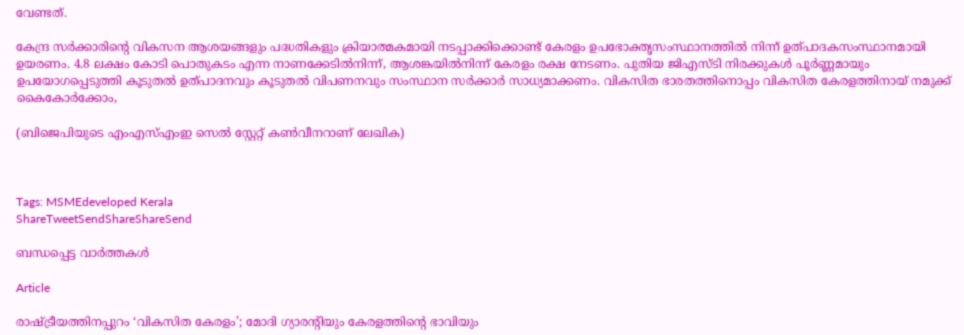വേണ്ടത്.

കേന്ദ്ര സര്‍ക്കാരിന്റെ വികസന ആശയങ്ങളും പദ്ധതികളും ക്രിയാത്മകമായി നടപ്പാക്കിക്കൊണ്ട് കേരളം ഉപഭോക്തൃസംസ്ഥാനത്തില്‍ നിന്ന് ഉത്പാദകസംസ്ഥാനമായി ഉയരണം. 4.8 ലക്ഷം കോടി പൊതുകടം എന്ന നാണക്കേടില്‍നിന്ന്, ആശങ്കയില്‍നിന്ന് കേരളം രക്ഷ നേടണം. പുതിയ ജിഎസ്ടി നിരക്കുകള്‍ പൂര്‍ണ്ണമായും ഉപയോഗപ്പെടുത്തി കൂടുതല്‍ ഉത്പാദനവും കൂടുതല്‍ വിപണനവും സംസ്ഥാന സര്‍ക്കാര്‍ സാധ്യമാക്കണം. വികസിത ഭാരതത്തിനൊപ്പം വികസിത കേരളത്തിനായ് നമുക്ക് കൈകോര്‍ക്കോം,

(ബിജെപിയുടെ എംഎസ്എംഇ സെല്‍ സ്റ്റേറ്റ് കണ്‍വീനറാണ് ലേഖിക)



Tags: MSMEdeveloped Kerala
ShareTweetSendShareShareSend

ബന്ധപ്പെട്ട വാര്‍ത്തകള്‍

Article

രാഷ്‌ട്രീയത്തിനപ്പുറം ‘വികസിത കേരളം’; മോദി ഗ്യാരന്റിയും കേരളത്തിന്റെ ഭാവിയും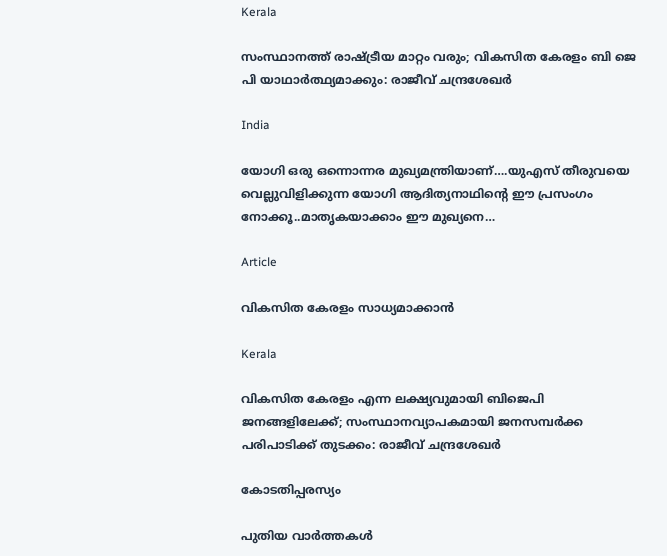Kerala

സംസ്ഥാനത്ത് രാഷ്‌ട്രീയ മാറ്റം വരും; വികസിത കേരളം ബി ജെ പി യാഥാർത്ഥ്യമാക്കും: രാജീവ് ചന്ദ്രശേഖർ

India

യോഗി ഒരു ഒന്നൊന്നര മുഖ്യമന്ത്രിയാണ്….യുഎസ് തീരുവയെ വെല്ലുവിളിക്കുന്ന യോഗി ആദിത്യനാഥിന്റെ ഈ പ്രസംഗം നോക്കൂ..മാതൃകയാക്കാം ഈ മുഖ്യനെ…

Article

വികസിത കേരളം സാധ്യമാക്കാന്‍

Kerala

വികസിത കേരളം എന്ന ലക്ഷ്യവുമായി ബിജെപി ജനങ്ങളിലേക്ക്; സംസ്ഥാനവ്യാപകമായി ജനസമ്പർക്ക പരിപാടിക്ക് തുടക്കം: രാജീവ് ചന്ദ്രശേഖർ

കോടതിപ്പരസ്യം

പുതിയ വാര്‍ത്തകള്‍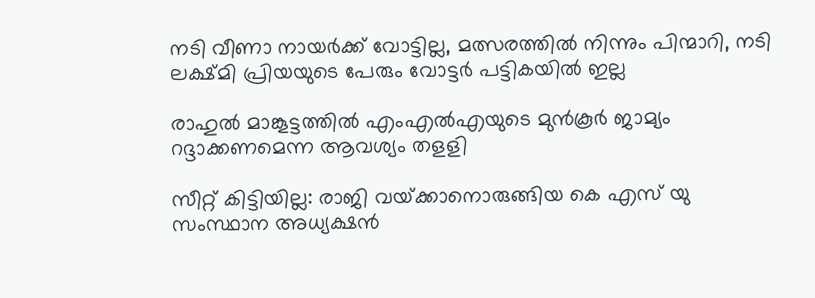നടി വീണാ നായര്‍ക്ക് വോട്ടില്ല, മത്സരത്തില്‍ നിന്നും പിന്മാറി, നടി ലക്ഷ്മി പ്രിയയുടെ പേരും വോട്ടര്‍ പട്ടികയില്‍ ഇല്ല

രാഹുല്‍ മാങ്കൂട്ടത്തില്‍ എംഎല്‍എയുടെ മുന്‍കൂര്‍ ജാമ്യം റദ്ദാക്കണമെന്ന ആവശ്യം തളളി

സീറ്റ് കിട്ടിയില്ല: രാജി വയ്‌ക്കാനൊരുങ്ങിയ കെ എസ് യു സംസ്ഥാന അധ്യക്ഷന്‍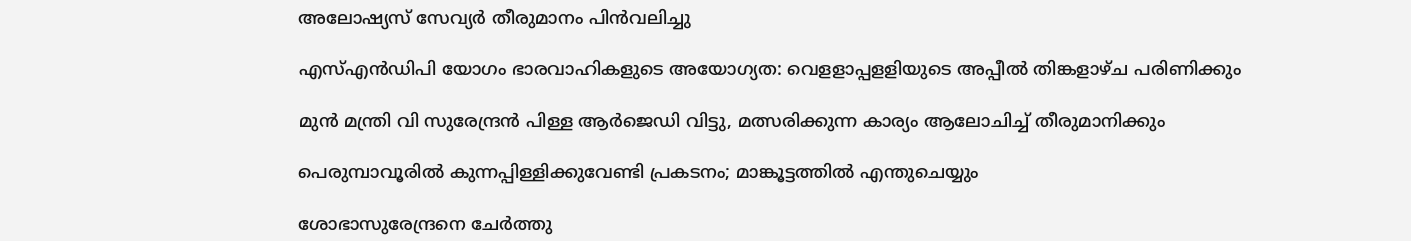അലോഷ്യസ് സേവ്യര്‍ തീരുമാനം പിന്‍വലിച്ചു

എസ്എന്‍ഡിപി യോഗം ഭാരവാഹികളുടെ അയോഗ്യത: വെളളാപ്പളളിയുടെ അപ്പീല്‍ തിങ്കളാഴ്ച പരിണിക്കും

മുന്‍ മന്ത്രി വി സുരേന്ദ്രന്‍ പിള്ള ആര്‍ജെഡി വിട്ടു, മത്സരിക്കുന്ന കാര്യം ആലോചിച്ച് തീരുമാനിക്കും

പെരുമ്പാവൂരിൽ കുന്നപ്പിള്ളിക്കുവേണ്ടി പ്രകടനം; മാങ്കൂട്ടത്തിൽ എന്തുചെയ്യും

ശോഭാസുരേന്ദ്രനെ ചേര്‍ത്തു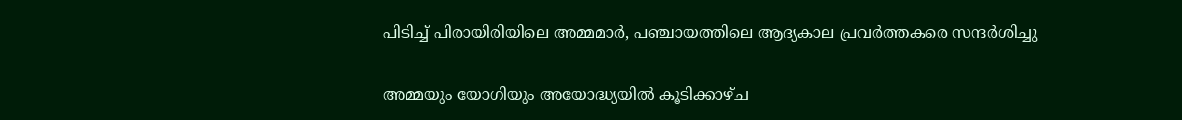പിടിച്ച് പിരായിരിയിലെ അമ്മമാര്‍, പഞ്ചായത്തിലെ ആദ്യകാല പ്രവര്‍ത്തകരെ സന്ദര്‍ശിച്ചു

അമ്മയും യോഗിയും അയോദ്ധ്യയിൽ കൂടിക്കാഴ്ച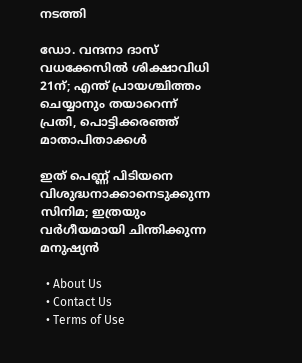നടത്തി

ഡോ. വന്ദനാ ദാസ് വധക്കേസിൽ ശിക്ഷാവിധി 21ന്; എന്ത് പ്രായശ്ചിത്തം ചെയ്യാനും തയാറെന്ന് പ്രതി, പൊട്ടിക്കരഞ്ഞ് മാതാപിതാക്കൾ

ഇത് പെണ്ണ് പിടിയനെ വിശുദ്ധനാക്കാനെടുക്കുന്ന സിനിമ; ഇത്രയും വർഗീയമായി ചിന്തിക്കുന്ന മനുഷ്യൻ

  • About Us
  • Contact Us
  • Terms of Use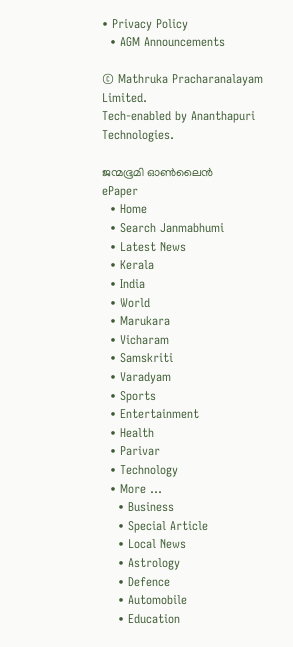• Privacy Policy
  • AGM Announcements

© Mathruka Pracharanalayam Limited.
Tech-enabled by Ananthapuri Technologies.

ജന്മഭൂമി ഓണ്‍ലൈന്‍
ePaper
  • Home
  • Search Janmabhumi
  • Latest News
  • Kerala
  • India
  • World
  • Marukara
  • Vicharam
  • Samskriti
  • Varadyam
  • Sports
  • Entertainment
  • Health
  • Parivar
  • Technology
  • More …
    • Business
    • Special Article
    • Local News
    • Astrology
    • Defence
    • Automobile
    • Education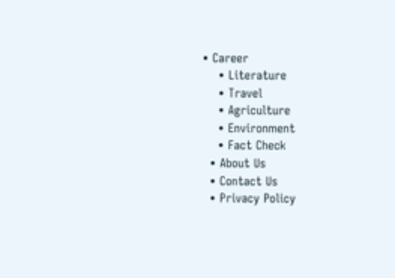• Career
    • Literature
    • Travel
    • Agriculture
    • Environment
    • Fact Check
  • About Us
  • Contact Us
  • Privacy Policy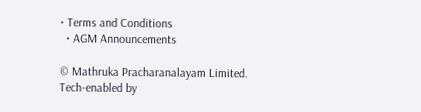• Terms and Conditions
  • AGM Announcements

© Mathruka Pracharanalayam Limited.
Tech-enabled by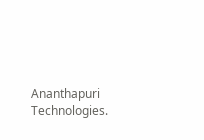Ananthapuri Technologies.